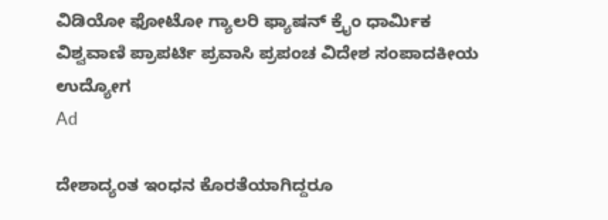ವಿಡಿಯೋ ಫೋಟೋ ಗ್ಯಾಲರಿ ಫ್ಯಾಷನ್ ಕ್ರೈಂ ಧಾರ್ಮಿಕ ವಿಶ್ವವಾಣಿ ಪ್ರಾಪರ್ಟಿ ಪ್ರವಾಸಿ ಪ್ರಪಂಚ ವಿದೇಶ ಸಂಪಾದಕೀಯ ಉದ್ಯೋಗ
Ad

ದೇಶಾದ್ಯಂತ ಇಂಧನ ಕೊರತೆಯಾಗಿದ್ದರೂ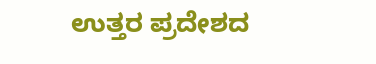ಉತ್ತರ ಪ್ರದೇಶದ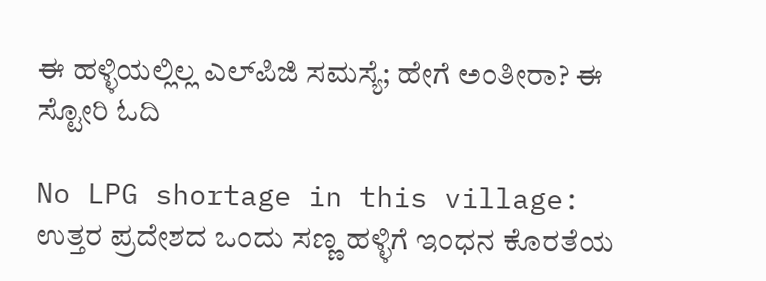ಈ ಹಳ್ಳಿಯಲ್ಲಿಲ್ಲ ಎಲ್‌ಪಿಜಿ ಸಮಸ್ಯೆ; ಹೇಗೆ ಅಂತೀರಾ? ಈ ಸ್ಟೋರಿ ಓದಿ

No LPG shortage in this village: ಉತ್ತರ ಪ್ರದೇಶದ ಒಂದು ಸಣ್ಣ ಹಳ್ಳಿಗೆ ಇಂಧನ ಕೊರತೆಯ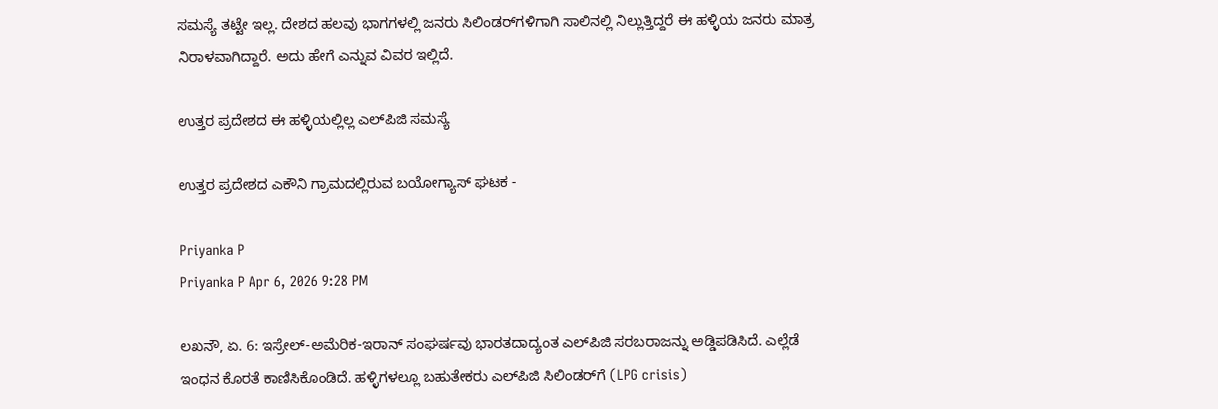ಸಮಸ್ಯೆ ತಟ್ಟೇ ಇಲ್ಲ. ದೇಶದ ಹಲವು ಭಾಗಗಳಲ್ಲಿ ಜನರು ಸಿಲಿಂಡರ್‌ಗಳಿಗಾಗಿ ಸಾಲಿನಲ್ಲಿ ನಿಲ್ಲುತ್ತಿದ್ದರೆ ಈ ಹಳ್ಳಿಯ ಜನರು ಮಾತ್ರ ನಿರಾಳವಾಗಿದ್ದಾರೆ. ಅದು ಹೇಗೆ ಎನ್ನುವ ವಿವರ ಇಲ್ಲಿದೆ.

ಉತ್ತರ ಪ್ರದೇಶದ ಈ ಹಳ್ಳಿಯಲ್ಲಿಲ್ಲ ಎಲ್‌ಪಿಜಿ ಸಮಸ್ಯೆ

ಉತ್ತರ ಪ್ರದೇಶದ ಎಕೌನಿ ಗ್ರಾಮದಲ್ಲಿರುವ ಬಯೋಗ್ಯಾಸ್‌ ಘಟಕ -

Priyanka P
Priyanka P Apr 6, 2026 9:28 PM

ಲಖನೌ, ಏ. 6: ಇಸ್ರೇಲ್-ಅಮೆರಿಕ-ಇರಾನ್ ಸಂಘರ್ಷವು ಭಾರತದಾದ್ಯಂತ ಎಲ್‌ಪಿಜಿ ಸರಬರಾಜನ್ನು ಅಡ್ಡಿಪಡಿಸಿದೆ. ಎಲ್ಲೆಡೆ ಇಂಧನ ಕೊರತೆ ಕಾಣಿಸಿಕೊಂಡಿದೆ. ಹಳ್ಳಿಗಳಲ್ಲೂ ಬಹುತೇಕರು ಎಲ್‌ಪಿಜಿ ಸಿಲಿಂಡರ್‌ಗೆ (LPG crisis)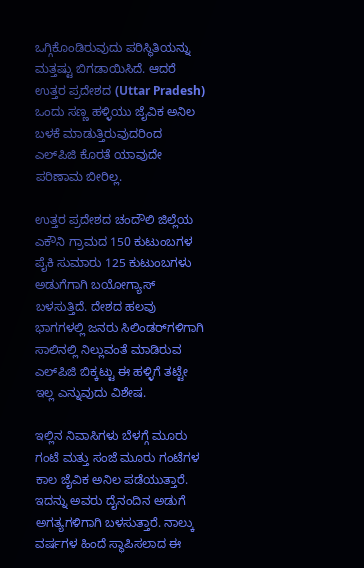ಒಗ್ಗಿಕೊಂಡಿರುವುದು ಪರಿಸ್ಥಿತಿಯನ್ನು ಮತ್ತಷ್ಟು ಬಿಗಡಾಯಿಸಿದೆ. ಆದರೆ ಉತ್ತರ ಪ್ರದೇಶದ (Uttar Pradesh) ಒಂದು ಸಣ್ಣ ಹಳ್ಳಿಯು ಜೈವಿಕ ಅನಿಲ ಬಳಕೆ ಮಾಡುತ್ತಿರುವುದರಿಂದ ಎಲ್‌ಪಿಜಿ ಕೊರತೆ ಯಾವುದೇ ಪರಿಣಾಮ ಬೀರಿಲ್ಲ.

ಉತ್ತರ ಪ್ರದೇಶದ ಚಂದೌಲಿ ಜಿಲ್ಲೆಯ ಎಕೌನಿ ಗ್ರಾಮದ 150 ಕುಟುಂಬಗಳ ಪೈಕಿ ಸುಮಾರು 125 ಕುಟುಂಬಗಳು ಅಡುಗೆಗಾಗಿ ಬಯೋಗ್ಯಾಸ್ ಬಳಸುತ್ತಿದೆ. ದೇಶದ ಹಲವು ಭಾಗಗಳಲ್ಲಿ ಜನರು ಸಿಲಿಂಡರ್‌ಗಳಿಗಾಗಿ ಸಾಲಿನಲ್ಲಿ ನಿಲ್ಲುವಂತೆ ಮಾಡಿರುವ ಎಲ್‌ಪಿಜಿ ಬಿಕ್ಕಟ್ಟು ಈ ಹಳ್ಳಿಗೆ ತಟ್ಟೇ ಇಲ್ಲ ಎನ್ನುವುದು ವಿಶೇಷ.

ಇಲ್ಲಿನ ನಿವಾಸಿಗಳು ಬೆಳಗ್ಗೆ ಮೂರು ಗಂಟೆ ಮತ್ತು ಸಂಜೆ ಮೂರು ಗಂಟೆಗಳ ಕಾಲ ಜೈವಿಕ ಅನಿಲ ಪಡೆಯುತ್ತಾರೆ. ಇದನ್ನು ಅವರು ದೈನಂದಿನ ಅಡುಗೆ ಅಗತ್ಯಗಳಿಗಾಗಿ ಬಳಸುತ್ತಾರೆ. ನಾಲ್ಕು ವರ್ಷಗಳ ಹಿಂದೆ ಸ್ಥಾಪಿಸಲಾದ ಈ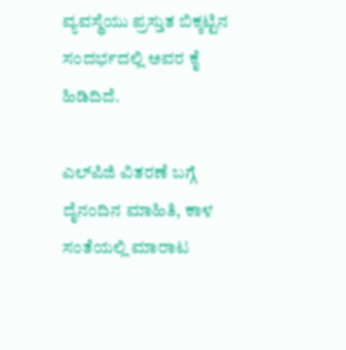ವ್ಯವಸ್ಥೆಯು ಪ್ರಸ್ತುತ ಬಿಕ್ಕಟ್ಟಿನ ಸಂದರ್ಭದಲ್ಲಿ ಅವರ ಕೈ ಹಿಡಿದಿದೆ.

ಎಲ್‌ಪಿಜಿ ವಿತರಣೆ ಬಗ್ಗೆ ದೈನಂದಿನ ಮಾಹಿತಿ, ಕಾಳ ಸಂತೆಯಲ್ಲಿ ಮಾರಾಟ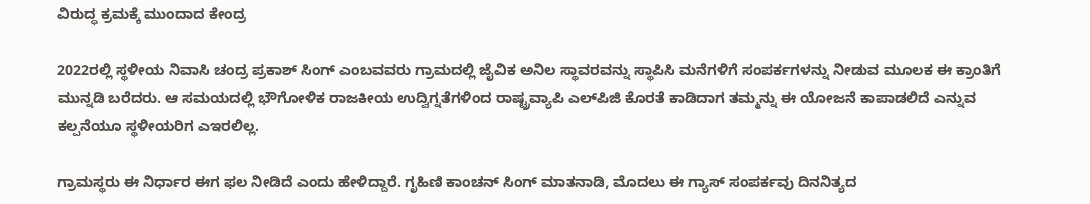ವಿರುದ್ಧ ಕ್ರಮಕ್ಕೆ ಮುಂದಾದ ಕೇಂದ್ರ

2022ರಲ್ಲಿ ಸ್ಥಳೀಯ ನಿವಾಸಿ ಚಂದ್ರ ಪ್ರಕಾಶ್ ಸಿಂಗ್ ಎಂಬವವರು ಗ್ರಾಮದಲ್ಲಿ ಜೈವಿಕ ಅನಿಲ ಸ್ಥಾವರವನ್ನು ಸ್ಥಾಪಿಸಿ ಮನೆಗಳಿಗೆ ಸಂಪರ್ಕಗಳನ್ನು ನೀಡುವ ಮೂಲಕ ಈ ಕ್ರಾಂತಿಗೆ ಮುನ್ನಡಿ ಬರೆದರು. ಆ ಸಮಯದಲ್ಲಿ ಭೌಗೋಳಿಕ ರಾಜಕೀಯ ಉದ್ವಿಗ್ನತೆಗಳಿಂದ ರಾಷ್ಟ್ರವ್ಯಾಪಿ ಎಲ್‌ಪಿಜಿ ಕೊರತೆ ಕಾಡಿದಾಗ ತಮ್ಮನ್ನು ಈ ಯೋಜನೆ ಕಾಪಾಡಲಿದೆ ಎನ್ನುವ ಕಲ್ಪನೆಯೂ ಸ್ಥಳೀಯರಿಗ ಎಇರಲಿಲ್ಲ.

ಗ್ರಾಮಸ್ಥರು ಈ ನಿರ್ಧಾರ ಈಗ ಫಲ ನೀಡಿದೆ ಎಂದು ಹೇಳಿದ್ದಾರೆ. ಗೃಹಿಣಿ ಕಾಂಚನ್ ಸಿಂಗ್ ಮಾತನಾಡಿ, ಮೊದಲು ಈ ಗ್ಯಾಸ್‌ ಸಂಪರ್ಕವು ದಿನನಿತ್ಯದ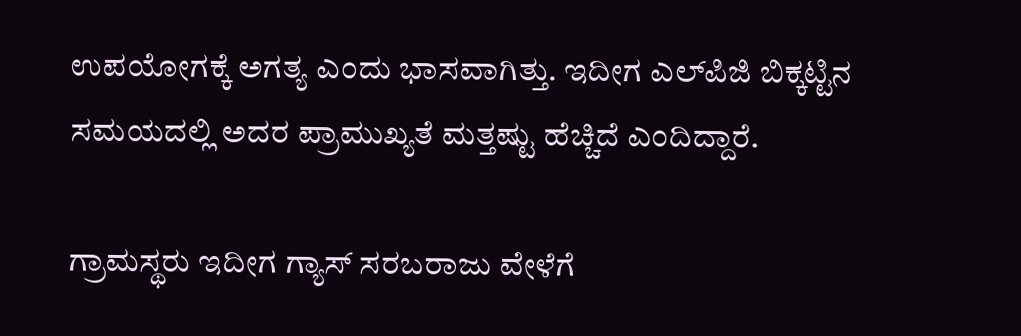ಉಪಯೋಗಕ್ಕೆ ಅಗತ್ಯ ಎಂದು ಭಾಸವಾಗಿತ್ತು. ಇದೀಗ ಎಲ್‌ಪಿಜಿ ಬಿಕ್ಕಟ್ಟಿನ ಸಮಯದಲ್ಲಿ ಅದರ ಪ್ರಾಮುಖ್ಯತೆ ಮತ್ತಷ್ಟು ಹೆಚ್ಚಿದೆ ಎಂದಿದ್ದಾರೆ.

ಗ್ರಾಮಸ್ಥರು ಇದೀಗ ಗ್ಯಾಸ್‌ ಸರಬರಾಜು ವೇಳೆಗೆ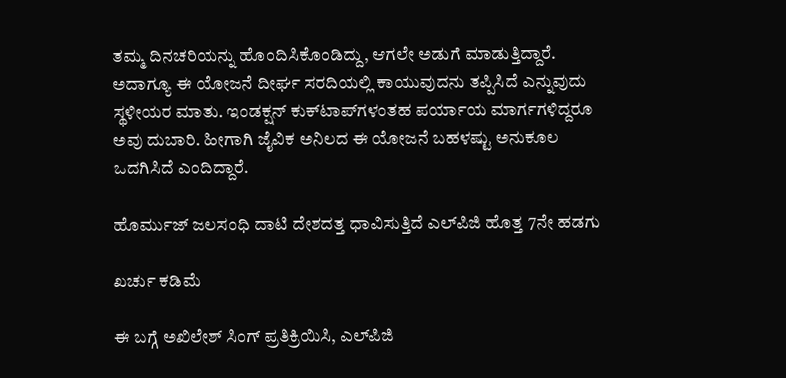ತಮ್ಮ ದಿನಚರಿಯನ್ನು ಹೊಂದಿಸಿಕೊಂಡಿದ್ದು, ಆಗಲೇ ಅಡುಗೆ ಮಾಡುತ್ತಿದ್ದಾರೆ. ಅದಾಗ್ಯೂ ಈ ಯೋಜನೆ ದೀರ್ಘ ಸರದಿಯಲ್ಲಿ ಕಾಯುವುದನು ತಪ್ಪಿಸಿದೆ ಎನ್ನುವುದು ಸ್ಥಳೀಯರ ಮಾತು. ಇಂಡಕ್ಷನ್ ಕುಕ್‌ಟಾಪ್‌ಗಳಂತಹ ಪರ್ಯಾಯ ಮಾರ್ಗಗಳಿದ್ದರೂ ಅವು ದುಬಾರಿ. ಹೀಗಾಗಿ ಜೈವಿಕ ಅನಿಲದ ಈ ಯೋಜನೆ ಬಹಳಷ್ಟು ಅನುಕೂಲ ಒದಗಿಸಿದೆ ಎಂದಿದ್ದಾರೆ.

ಹೊರ್ಮುಜ್‌ ಜಲಸಂಧಿ ದಾಟಿ ದೇಶದತ್ತ ಧಾವಿಸುತ್ತಿದೆ ಎಲ್‌ಪಿಜಿ ಹೊತ್ತ 7ನೇ ಹಡಗು

ಖರ್ಚು ಕಡಿಮೆ

ಈ ಬಗ್ಗೆ ಅಖಿಲೇಶ್ ಸಿಂಗ್ ಪ್ರತಿಕ್ರಿಯಿಸಿ, ಎಲ್‌ಪಿಜಿ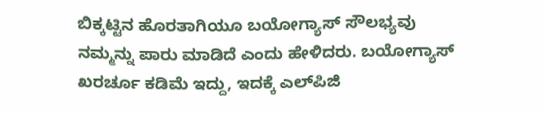ಬಿಕ್ಕಟ್ಟಿನ ಹೊರತಾಗಿಯೂ ಬಯೋಗ್ಯಾಸ್ ಸೌಲಭ್ಯವು ನಮ್ಮನ್ನು ಪಾರು ಮಾಡಿದೆ ಎಂದು ಹೇಳಿದರು. ಬಯೋಗ್ಯಾಸ್‌ ಖರರ್ಚೂ ಕಡಿಮೆ ಇದ್ದು, ಇದಕ್ಕೆ ಎಲ್‌ಪಿಜಿ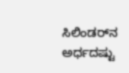ಸಿಲಿಂಡರ್‌ನ ಅರ್ಧದಷ್ಟು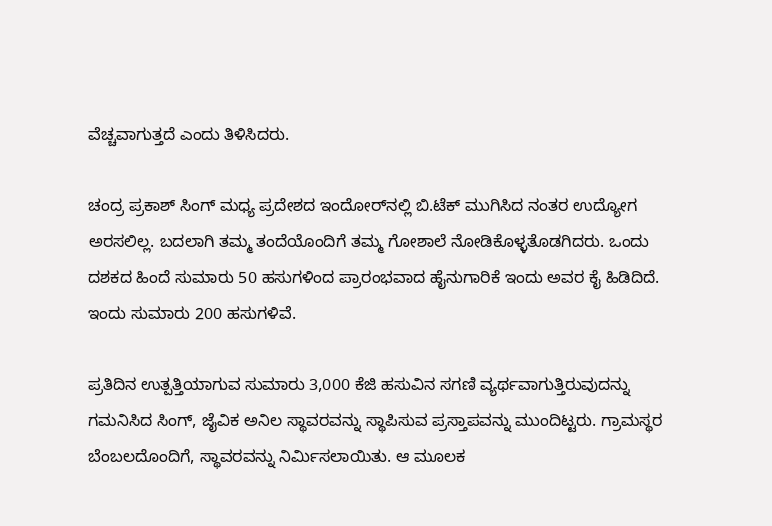ವೆಚ್ಚವಾಗುತ್ತದೆ ಎಂದು ತಿಳಿಸಿದರು.

ಚಂದ್ರ ಪ್ರಕಾಶ್ ಸಿಂಗ್ ಮಧ್ಯ ಪ್ರದೇಶದ ಇಂದೋರ್‌ನಲ್ಲಿ ಬಿ.ಟೆಕ್ ಮುಗಿಸಿದ ನಂತರ ಉದ್ಯೋಗ ಅರಸಲಿಲ್ಲ. ಬದಲಾಗಿ ತಮ್ಮ ತಂದೆಯೊಂದಿಗೆ ತಮ್ಮ ಗೋಶಾಲೆ ನೋಡಿಕೊಳ್ಳತೊಡಗಿದರು. ಒಂದು ದಶಕದ ಹಿಂದೆ ಸುಮಾರು 50 ಹಸುಗಳಿಂದ ಪ್ರಾರಂಭವಾದ ಹೈನುಗಾರಿಕೆ ಇಂದು ಅವರ ಕೈ ಹಿಡಿದಿದೆ. ಇಂದು ಸುಮಾರು 200 ಹಸುಗಳಿವೆ.

ಪ್ರತಿದಿನ ಉತ್ಪತ್ತಿಯಾಗುವ ಸುಮಾರು 3,000 ಕೆಜಿ ಹಸುವಿನ ಸಗಣಿ ವ್ಯರ್ಥವಾಗುತ್ತಿರುವುದನ್ನು ಗಮನಿಸಿದ ಸಿಂಗ್, ಜೈವಿಕ ಅನಿಲ ಸ್ಥಾವರವನ್ನು ಸ್ಥಾಪಿಸುವ ಪ್ರಸ್ತಾಪವನ್ನು ಮುಂದಿಟ್ಟರು. ಗ್ರಾಮಸ್ಥರ ಬೆಂಬಲದೊಂದಿಗೆ, ಸ್ಥಾವರವನ್ನು ನಿರ್ಮಿಸಲಾಯಿತು. ಆ ಮೂಲಕ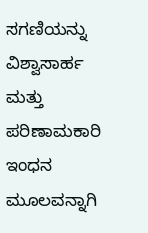ಸಗಣಿಯನ್ನು ವಿಶ್ವಾಸಾರ್ಹ ಮತ್ತು ಪರಿಣಾಮಕಾರಿ ಇಂಧನ ಮೂಲವನ್ನಾಗಿ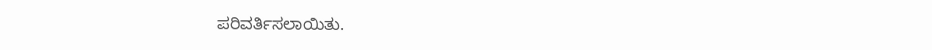ಪರಿವರ್ತಿಸಲಾಯಿತು.